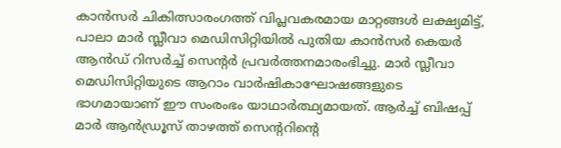കാൻസർ ചികിത്സാരംഗത്ത് വിപ്ലവകരമായ മാറ്റങ്ങൾ ലക്ഷ്യമിട്ട്, പാലാ മാർ സ്ലീവാ മെഡിസിറ്റിയിൽ പുതിയ കാൻസർ കെയർ ആൻഡ് റിസർച്ച് സെന്റർ പ്രവർത്തനമാരംഭിച്ചു. മാർ സ്ലീവാ മെഡിസിറ്റിയുടെ ആറാം വാർഷികാഘോഷങ്ങളുടെ ഭാഗമായാണ് ഈ സംരംഭം യാഥാർത്ഥ്യമായത്. ആർച്ച് ബിഷപ്പ് മാർ ആൻഡ്രൂസ് താഴത്ത് സെന്ററിന്റെ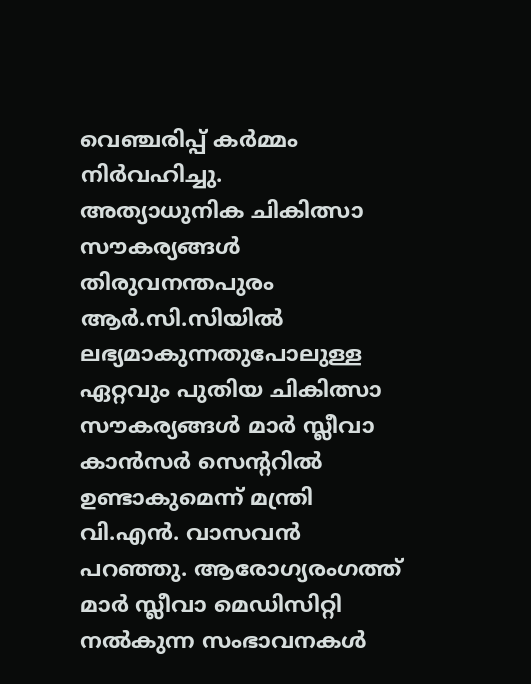വെഞ്ചരിപ്പ് കർമ്മം നിർവഹിച്ചു.
അത്യാധുനിക ചികിത്സാ സൗകര്യങ്ങൾ
തിരുവനന്തപുരം ആർ.സി.സിയിൽ ലഭ്യമാകുന്നതുപോലുള്ള ഏറ്റവും പുതിയ ചികിത്സാ സൗകര്യങ്ങൾ മാർ സ്ലീവാ കാൻസർ സെന്ററിൽ ഉണ്ടാകുമെന്ന് മന്ത്രി വി.എൻ. വാസവൻ പറഞ്ഞു. ആരോഗ്യരംഗത്ത് മാർ സ്ലീവാ മെഡിസിറ്റി നൽകുന്ന സംഭാവനകൾ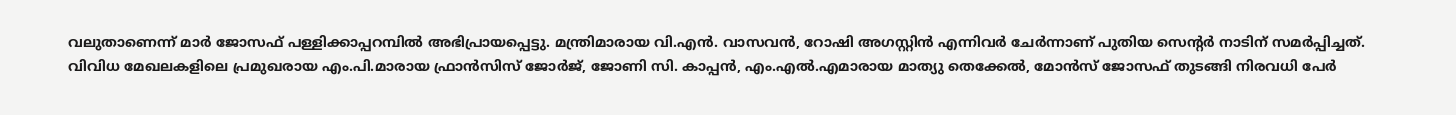വലുതാണെന്ന് മാർ ജോസഫ് പള്ളിക്കാപ്പറമ്പിൽ അഭിപ്രായപ്പെട്ടു. മന്ത്രിമാരായ വി.എൻ. വാസവൻ, റോഷി അഗസ്റ്റിൻ എന്നിവർ ചേർന്നാണ് പുതിയ സെന്റർ നാടിന് സമർപ്പിച്ചത്.
വിവിധ മേഖലകളിലെ പ്രമുഖരായ എം.പി.മാരായ ഫ്രാൻസിസ് ജോർജ്, ജോണി സി. കാപ്പൻ, എം.എൽ.എമാരായ മാത്യു തെക്കേൽ, മോൻസ് ജോസഫ് തുടങ്ങി നിരവധി പേർ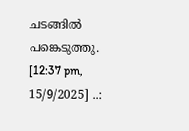ചടങ്ങിൽ പങ്കെടുത്തു.
[12:37 pm, 15/9/2025] ..: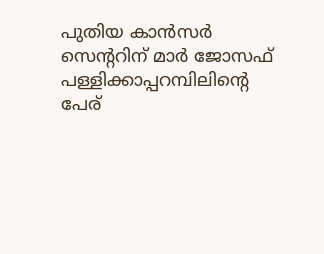പുതിയ കാൻസർ സെന്ററിന് മാർ ജോസഫ് പള്ളിക്കാപ്പറമ്പിലിന്റെ പേര്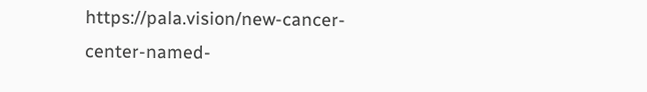https://pala.vision/new-cancer-center-named-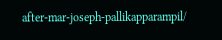after-mar-joseph-pallikapparampil/